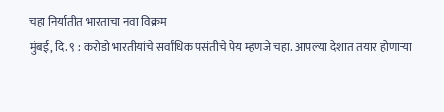चहा निर्यातीत भारताचा नवा विक्रम
मुंबई, दि. ९ : करोडो भारतीयांचे सर्वांधिक पसंतीचे पेय म्हणजे चहा. आपल्या देशात तयार होणाऱ्या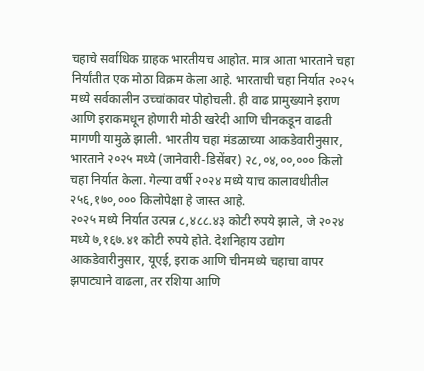चहाचे सर्वाधिक ग्राहक भारतीयच आहोत. मात्र आता भारताने चहा निर्यांतीत एक मोठा विक्रम केला आहे. भारताची चहा निर्यात २०२५ मध्ये सर्वकालीन उच्चांकावर पोहोचली. ही वाढ प्रामुख्याने इराण आणि इराकमधून होणारी मोठी खरेदी आणि चीनकडून वाढती मागणी यामुळे झाली. भारतीय चहा मंडळाच्या आकडेवारीनुसार, भारताने २०२५ मध्ये (जानेवारी-डिसेंबर) २८,०४,००,००० किलो चहा निर्यात केला. गेल्या वर्षी २०२४ मध्ये याच कालावधीतील २५६,१७०,००० किलोपेक्षा हे जास्त आहे.
२०२५ मध्ये निर्यात उत्पन्न ८,४८८.४३ कोटी रुपये झाले, जे २०२४ मध्ये ७,१६७.४१ कोटी रुपये होते. देशनिहाय उद्योग आकडेवारीनुसार, यूएई, इराक आणि चीनमध्ये चहाचा वापर झपाट्याने वाढला, तर रशिया आणि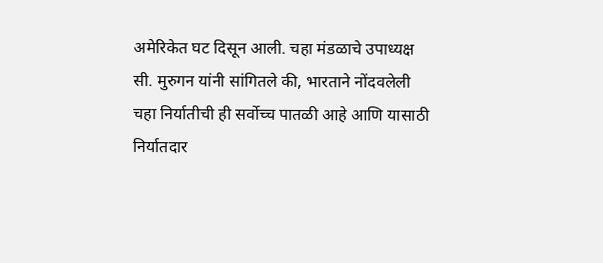अमेरिकेत घट दिसून आली. चहा मंडळाचे उपाध्यक्ष सी. मुरुगन यांनी सांगितले की, भारताने नोंदवलेली चहा निर्यातीची ही सर्वोच्च पातळी आहे आणि यासाठी निर्यातदार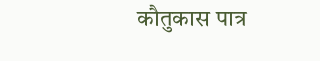कौतुकास पात्र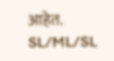आहेत.
SL/ML/SL